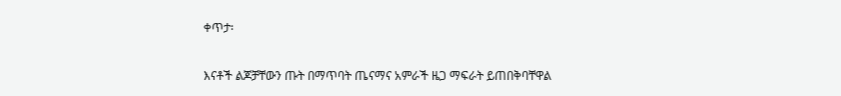ቀጥታ፡

እናቶች ልጆቻቸውን ጡት በማጥባት ጤናማና አምራች ዜጋ ማፍራት ይጠበቅባቸዋል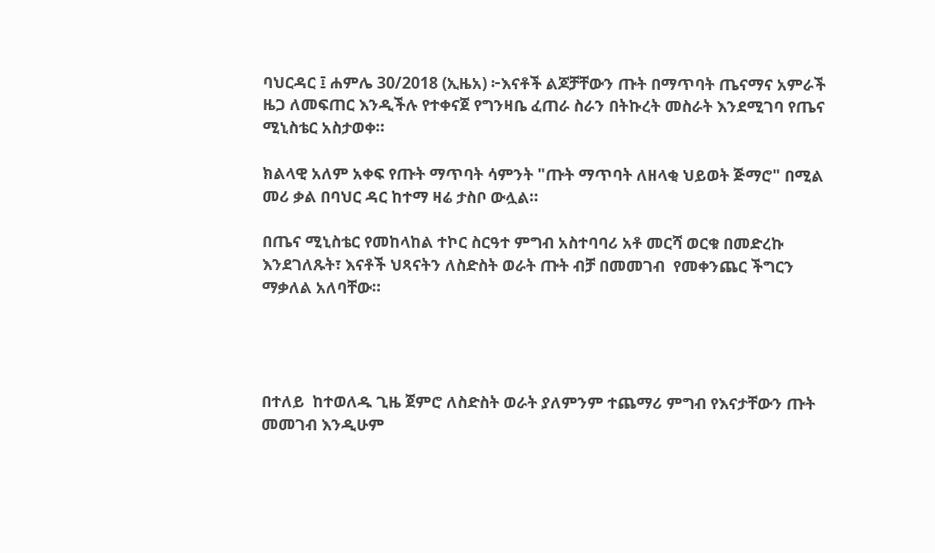ባህርዳር ፤ ሐምሌ 30/2018 (ኢዜአ) ፦እናቶች ልጆቻቸውን ጡት በማጥባት ጤናማና አምራች ዜጋ ለመፍጠር እንዲችሉ የተቀናጀ የግንዛቤ ፈጠራ ስራን በትኩረት መስራት እንደሚገባ የጤና ሚኒስቴር አስታወቀ።

ክልላዊ አለም አቀፍ የጡት ማጥባት ሳምንት "ጡት ማጥባት ለዘላቂ ህይወት ጅማሮ" በሚል መሪ ቃል በባህር ዳር ከተማ ዛሬ ታስቦ ውሏል።

በጤና ሚኒስቴር የመከላከል ተኮር ስርዓተ ምግብ አስተባባሪ አቶ መርሻ ወርቁ በመድረኩ እንደገለጹት፣ እናቶች ህጻናትን ለስድስት ወራት ጡት ብቻ በመመገብ  የመቀንጨር ችግርን ማቃለል አለባቸው።




በተለይ  ከተወለዱ ጊዜ ጀምሮ ለስድስት ወራት ያለምንም ተጨማሪ ምግብ የእናታቸውን ጡት መመገብ እንዲሁም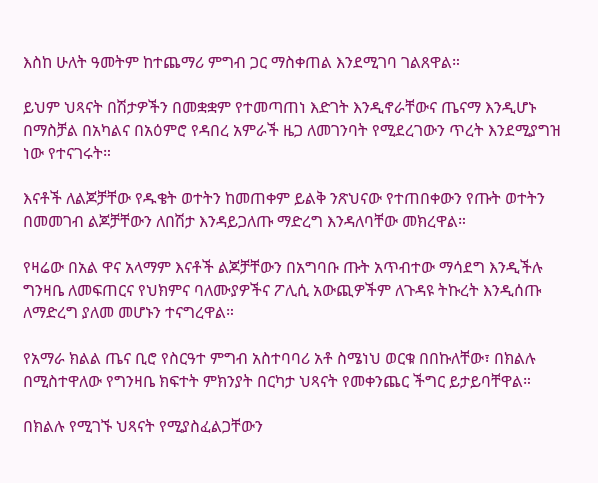እስከ ሁለት ዓመትም ከተጨማሪ ምግብ ጋር ማስቀጠል እንደሚገባ ገልጸዋል።

ይህም ህጻናት በሽታዎችን በመቋቋም የተመጣጠነ እድገት እንዲኖራቸውና ጤናማ እንዲሆኑ በማስቻል በአካልና በአዕምሮ የዳበረ አምራች ዜጋ ለመገንባት የሚደረገውን ጥረት እንደሚያግዝ ነው የተናገሩት።

እናቶች ለልጆቻቸው የዱቄት ወተትን ከመጠቀም ይልቅ ንጽህናው የተጠበቀውን የጡት ወተትን በመመገብ ልጆቻቸውን ለበሽታ እንዳይጋለጡ ማድረግ እንዳለባቸው መክረዋል።

የዛሬው በአል ዋና አላማም እናቶች ልጆቻቸውን በአግባቡ ጡት አጥብተው ማሳደግ እንዲችሉ ግንዛቤ ለመፍጠርና የህክምና ባለሙያዎችና ፖሊሲ አውጪዎችም ለጉዳዩ ትኩረት እንዲሰጡ ለማድረግ ያለመ መሆኑን ተናግረዋል።

የአማራ ክልል ጤና ቢሮ የስርዓተ ምግብ አስተባባሪ አቶ ስሜነህ ወርቁ በበኩለቸው፣ በክልሉ በሚስተዋለው የግንዛቤ ክፍተት ምክንያት በርካታ ህጻናት የመቀንጨር ችግር ይታይባቸዋል።

በክልሉ የሚገኙ ህጻናት የሚያስፈልጋቸውን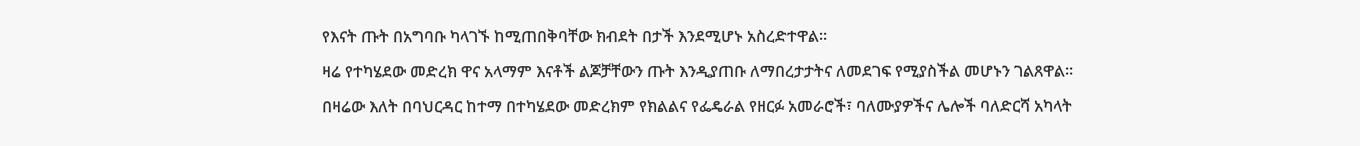የእናት ጡት በአግባቡ ካላገኙ ከሚጠበቅባቸው ክብደት በታች እንደሚሆኑ አስረድተዋል።

ዛሬ የተካሄደው መድረክ ዋና አላማም እናቶች ልጆቻቸውን ጡት እንዲያጠቡ ለማበረታታትና ለመደገፍ የሚያስችል መሆኑን ገልጸዋል።

በዛሬው እለት በባህርዳር ከተማ በተካሄደው መድረክም የክልልና የፌዴራል የዘርፉ አመራሮች፣ ባለሙያዎችና ሌሎች ባለድርሻ አካላት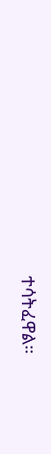ተሳትፈዋል።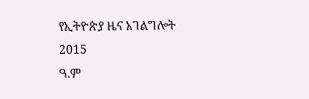የኢትዮጵያ ዜና አገልግሎት
2015
ዓ.ም